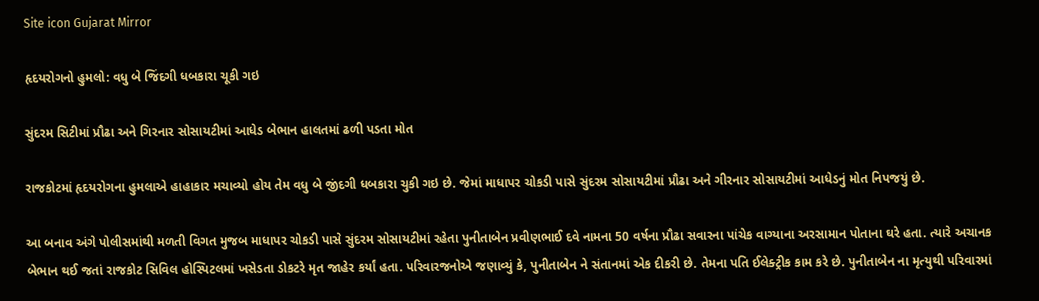Site icon Gujarat Mirror

હૃદયરોગનો હુમલો: વધુ બે જિંદગી ધબકારા ચૂકી ગઇ

સુંદરમ સિટીમાં પ્રૌઢા અને ગિરનાર સોસાયટીમાં આધેડ બેભાન હાલતમાં ઢળી પડતા મોત

રાજકોટમાં હૃદયરોગના હુમલાએ હાહાકાર મચાવ્યો હોય તેમ વધુ બે જીંદગી ધબકારા ચુકી ગઇ છે. જેમાં માધાપર ચોકડી પાસે સુંદરમ સોસાયટીમાં પ્રૌઢા અને ગીરનાર સોસાયટીમાં આધેડનું મોત નિપજયું છે.

આ બનાવ અંગે પોલીસમાંથી મળતી વિગત મુજબ માધાપર ચોકડી પાસે સુંદરમ સોસાયટીમાં રહેતા પુનીતાબેન પ્રવીણભાઈ દવે નામના 50 વર્ષના પ્રૌઢા સવારના પાંચેક વાગ્યાના અરસામાન પોતાના ઘરે હતા. ત્યારે અચાનક બેભાન થઈ જતાં રાજકોટ સિવિલ હોસ્પિટલમાં ખસેડતા ડોકટરે મૃત જાહેર કર્યાં હતા. પરિવારજનોએ જણાવ્યું કે, પુનીતાબેન ને સંતાનમાં એક દીકરી છે. તેમના પતિ ઈલેક્ટ્રીક કામ કરે છે. પુનીતાબેન ના મૃત્યુથી પરિવારમાં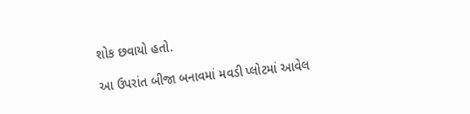શોક છવાયો હતો.

આ ઉપરાંત બીજા બનાવમાં મવડી પ્લોટમાં આવેલ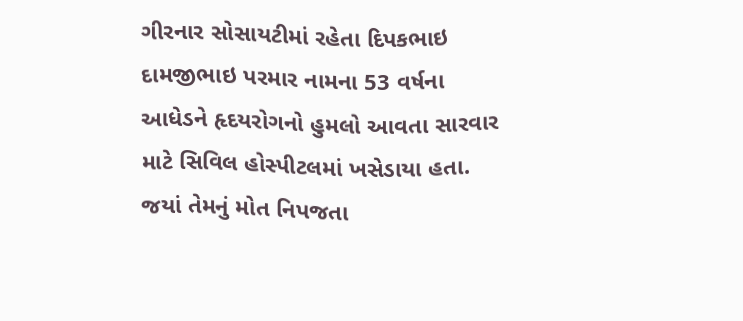ગીરનાર સોસાયટીમાં રહેતા દિપકભાઇ દામજીભાઇ પરમાર નામના 53 વર્ષના આધેડને હૃદયરોગનો હુમલો આવતા સારવાર માટે સિવિલ હોસ્પીટલમાં ખસેડાયા હતા. જયાં તેમનું મોત નિપજતા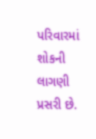પરિવારમાં શોકની લાગણી પ્રસરી છે.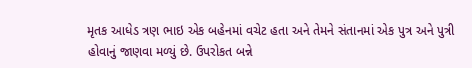મૃતક આધેડ ત્રણ ભાઇ એક બહેનમાં વચેટ હતા અને તેમને સંતાનમાં એક પુત્ર અને પુત્રી હોવાનું જાણવા મળ્યું છે. ઉપરોકત બન્ને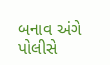બનાવ અંગે પોલીસે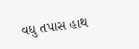વધુ તપાસ હાથ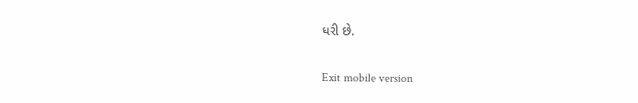ધરી છે.

Exit mobile version